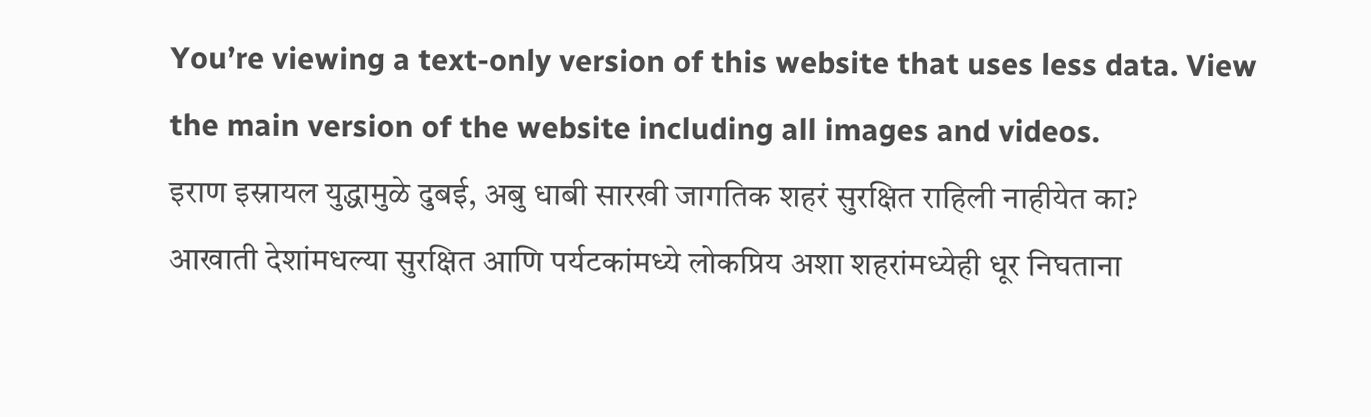You’re viewing a text-only version of this website that uses less data. View the main version of the website including all images and videos.
इराण इस्रायल युद्धामुळे दुबई, अबु धाबी सारखी जागतिक शहरं सुरक्षित राहिली नाहीयेत का?
आखाती देशांमधल्या सुरक्षित आणि पर्यटकांमध्ये लोकप्रिय अशा शहरांमध्येही धूर निघताना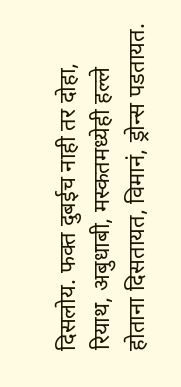दिसलोय. फक्त दुबईच नाही तर दोहा, रियाथ, अबुधाबी, मस्कतमध्येही हल्ले होताना दिसतायत, विमानं, ड्रोन्स पडतायत.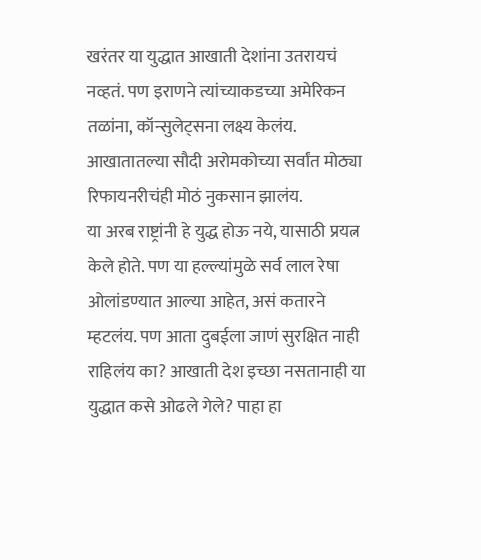खरंतर या युद्धात आखाती देशांना उतरायचं नव्हतं. पण इराणने त्यांच्याकडच्या अमेरिकन तळांना, कॉन्सुलेट्सना लक्ष्य केलंय. आखातातल्या सौदी अरोमकोच्या सर्वांत मोठ्या रिफायनरीचंही मोठं नुकसान झालंय.
या अरब राष्ट्रांनी हे युद्ध होऊ नये, यासाठी प्रयत्न केले होते. पण या हल्ल्यांमुळे सर्व लाल रेषा ओलांडण्यात आल्या आहेत, असं कतारने म्हटलंय. पण आता दुबईला जाणं सुरक्षित नाही राहिलंय का? आखाती देश इच्छा नसतानाही या युद्धात कसे ओढले गेले? पाहा हा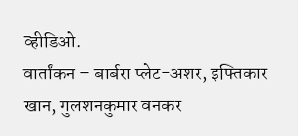व्हीडिओ.
वार्तांकन – बार्बरा प्लेट-अशर, इफ्तिकार खान, गुलशनकुमार वनकर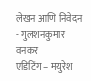लेखन आणि निवेदन - गुलशनकुमार वनकर
एडिटिंग – मयुरेश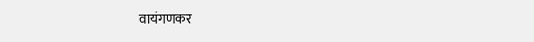वायंगणकर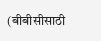(बीबीसीसाठी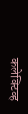कलेक्टिव्ह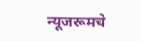न्यूजरूमचे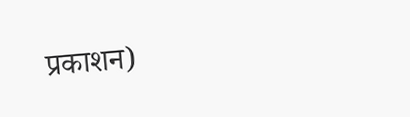प्रकाशन)